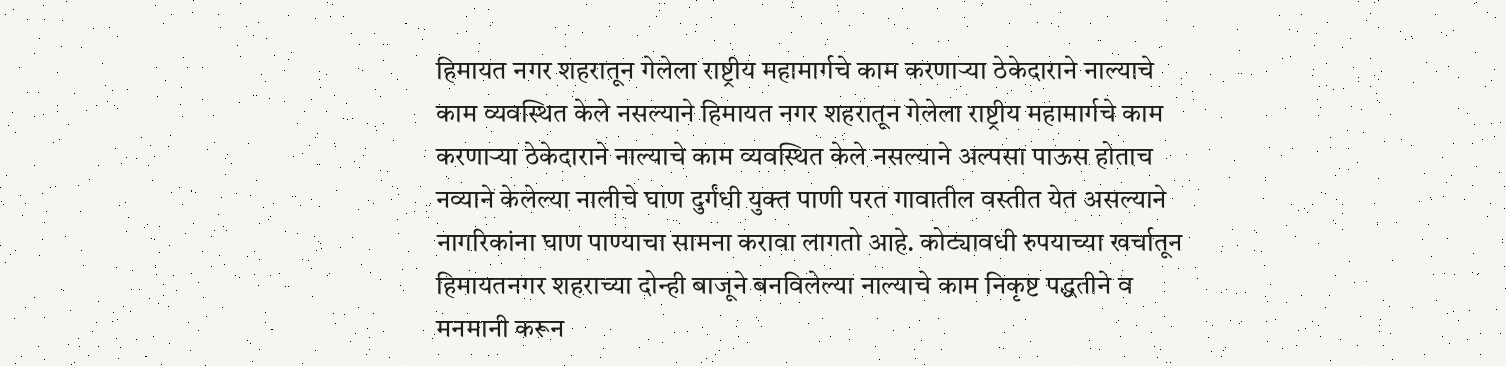हिमायत नगर शहरातून गेलेला राष्ट्रीय महामार्गचे काम करणाऱ्या ठेकेदाराने नाल्याचे काम व्यवस्थित केले नसल्याने हिमायत नगर शहरातून गेलेला राष्ट्रीय महामार्गचे काम करणाऱ्या ठेकेदाराने नाल्याचे काम व्यवस्थित केले नसल्याने अल्पसा पाऊस होताच नव्याने केलेल्या नालीचे घाण दुर्गंधी युक्त पाणी परत गावातील वस्तीत येत असल्याने नागरिकांना घाण पाण्याचा सामना करावा लागतो आहे. कोट्यावधी रुपयाच्या खर्चातून हिमायतनगर शहराच्या दोन्ही बाजूने बनविलेल्या नाल्याचे काम निकृष्ट पद्धतीने व मनमानी करून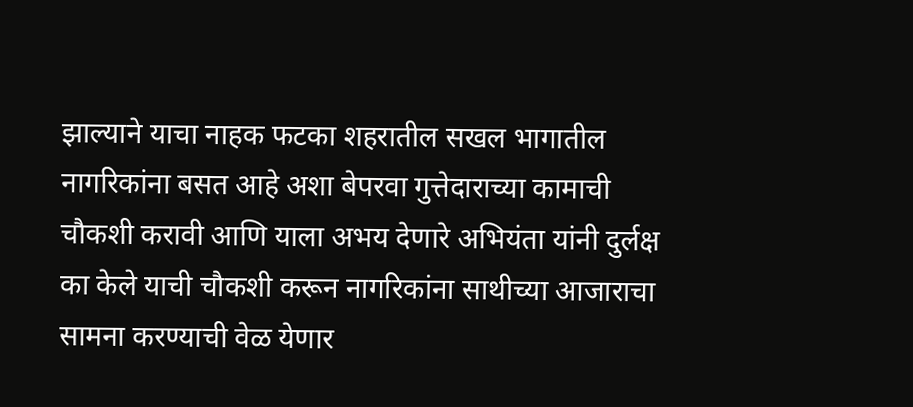झाल्याने याचा नाहक फटका शहरातील सखल भागातील नागरिकांना बसत आहे अशा बेपरवा गुत्तेदाराच्या कामाची चौकशी करावी आणि याला अभय देणारे अभियंता यांनी दुर्लक्ष का केले याची चौकशी करून नागरिकांना साथीच्या आजाराचा सामना करण्याची वेळ येणार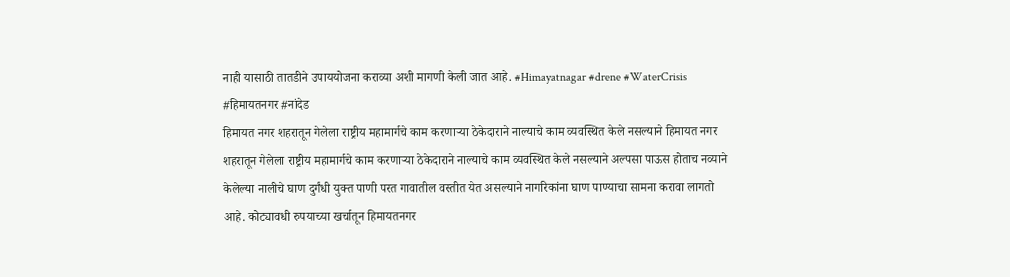नाही यासाठी तातडीने उपाययोजना कराव्या अशी मागणी केली जात आहे. #Himayatnagar #drene #WaterCrisis #हिमायतनगर #नांदेड
हिमायत नगर शहरातून गेलेला राष्ट्रीय महामार्गचे काम करणाऱ्या ठेकेदाराने नाल्याचे काम व्यवस्थित केले नसल्याने हिमायत नगर शहरातून गेलेला राष्ट्रीय महामार्गचे काम करणाऱ्या ठेकेदाराने नाल्याचे काम व्यवस्थित केले नसल्याने अल्पसा पाऊस होताच नव्याने केलेल्या नालीचे घाण दुर्गंधी युक्त पाणी परत गावातील वस्तीत येत असल्याने नागरिकांना घाण पाण्याचा सामना करावा लागतो आहे. कोट्यावधी रुपयाच्या खर्चातून हिमायतनगर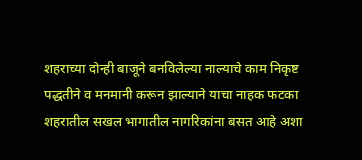शहराच्या दोन्ही बाजूने बनविलेल्या नाल्याचे काम निकृष्ट पद्धतीने व मनमानी करून झाल्याने याचा नाहक फटका शहरातील सखल भागातील नागरिकांना बसत आहे अशा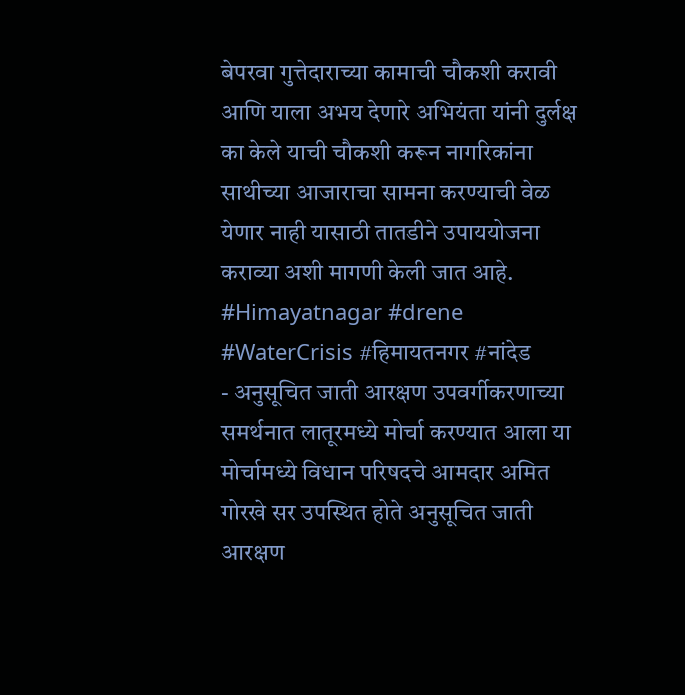बेपरवा गुत्तेदाराच्या कामाची चौकशी करावी आणि याला अभय देणारे अभियंता यांनी दुर्लक्ष का केले याची चौकशी करून नागरिकांना साथीच्या आजाराचा सामना करण्याची वेळ येणार नाही यासाठी तातडीने उपाययोजना कराव्या अशी मागणी केली जात आहे. #Himayatnagar #drene #WaterCrisis #हिमायतनगर #नांदेड
- अनुसूचित जाती आरक्षण उपवर्गीकरणाच्या समर्थनात लातूरमध्ये मोर्चा करण्यात आला या मोर्चामध्ये विधान परिषदचे आमदार अमित गोरखे सर उपस्थित होते अनुसूचित जाती आरक्षण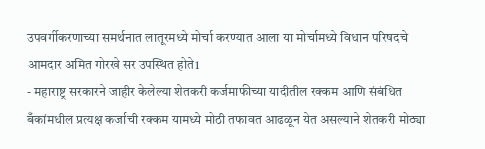उपवर्गीकरणाच्या समर्थनात लातूरमध्ये मोर्चा करण्यात आला या मोर्चामध्ये विधान परिषदचे आमदार अमित गोरखे सर उपस्थित होते1
- महाराष्ट्र सरकारने जाहीर केलेल्या शेतकरी कर्जमाफीच्या यादीतील रक्कम आणि संबंधित बँकांमधील प्रत्यक्ष कर्जाची रक्कम यामध्ये मोठी तफावत आढळून येत असल्याने शेतकरी मोठ्या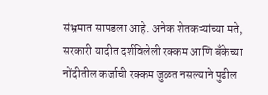संभ्रमात सापडला आहे. अनेक शेतकऱ्यांच्या मते, सरकारी यादीत दर्शविलेली रक्कम आणि बँकेच्या नोंदीतील कर्जाची रक्कम जुळत नसल्याने पुढील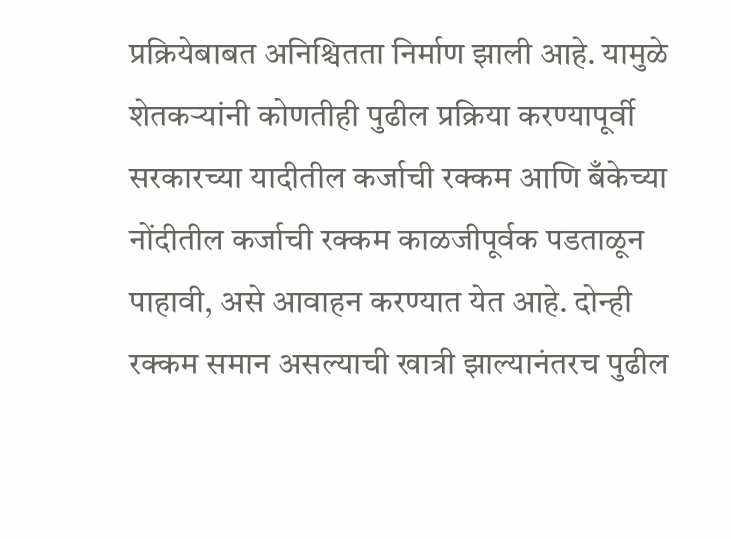प्रक्रियेबाबत अनिश्चितता निर्माण झाली आहे. यामुळे शेतकऱ्यांनी कोणतीही पुढील प्रक्रिया करण्यापूर्वी सरकारच्या यादीतील कर्जाची रक्कम आणि बँकेच्या नोंदीतील कर्जाची रक्कम काळजीपूर्वक पडताळून पाहावी, असे आवाहन करण्यात येत आहे. दोन्ही रक्कम समान असल्याची खात्री झाल्यानंतरच पुढील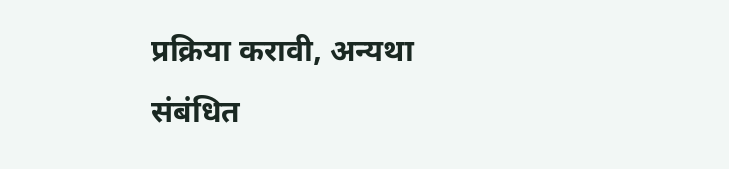प्रक्रिया करावी, अन्यथा संबंधित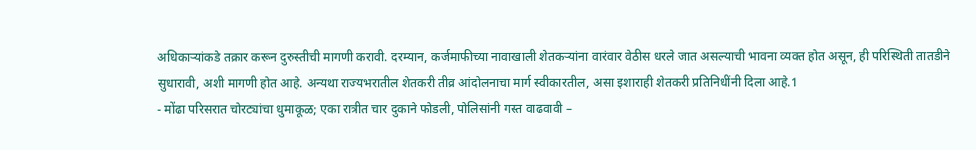अधिकाऱ्यांकडे तक्रार करून दुरुस्तीची मागणी करावी. दरम्यान, कर्जमाफीच्या नावाखाली शेतकऱ्यांना वारंवार वेठीस धरले जात असल्याची भावना व्यक्त होत असून, ही परिस्थिती तातडीने सुधारावी, अशी मागणी होत आहे. अन्यथा राज्यभरातील शेतकरी तीव्र आंदोलनाचा मार्ग स्वीकारतील, असा इशाराही शेतकरी प्रतिनिधींनी दिला आहे.1
- मोंढा परिसरात चोरट्यांचा धुमाकूळ; एका रात्रीत चार दुकाने फोडली, पोलिसांनी गस्त वाढवावी –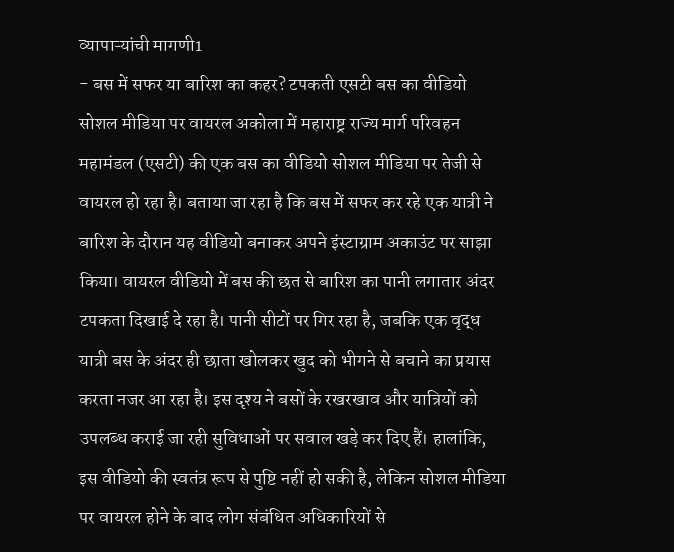व्यापाऱ्यांची मागणी1
- बस में सफर या बारिश का कहर? टपकती एसटी बस का वीडियो सोशल मीडिया पर वायरल अकोला में महाराष्ट्र राज्य मार्ग परिवहन महामंडल (एसटी) की एक बस का वीडियो सोशल मीडिया पर तेजी से वायरल हो रहा है। बताया जा रहा है कि बस में सफर कर रहे एक यात्री ने बारिश के दौरान यह वीडियो बनाकर अपने इंस्टाग्राम अकाउंट पर साझा किया। वायरल वीडियो में बस की छत से बारिश का पानी लगातार अंदर टपकता दिखाई दे रहा है। पानी सीटों पर गिर रहा है, जबकि एक वृद्ध यात्री बस के अंदर ही छाता खोलकर खुद को भीगने से बचाने का प्रयास करता नजर आ रहा है। इस दृश्य ने बसों के रखरखाव और यात्रियों को उपलब्ध कराई जा रही सुविधाओं पर सवाल खड़े कर दिए हैं। हालांकि, इस वीडियो की स्वतंत्र रूप से पुष्टि नहीं हो सकी है, लेकिन सोशल मीडिया पर वायरल होने के बाद लोग संबंधित अधिकारियों से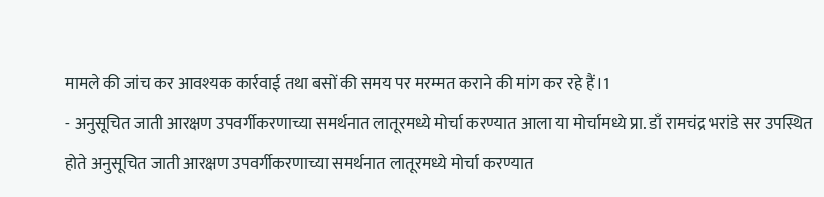मामले की जांच कर आवश्यक कार्रवाई तथा बसों की समय पर मरम्मत कराने की मांग कर रहे हैं।1
- अनुसूचित जाती आरक्षण उपवर्गीकरणाच्या समर्थनात लातूरमध्ये मोर्चा करण्यात आला या मोर्चामध्ये प्रा. डाँ रामचंद्र भरांडे सर उपस्थित होते अनुसूचित जाती आरक्षण उपवर्गीकरणाच्या समर्थनात लातूरमध्ये मोर्चा करण्यात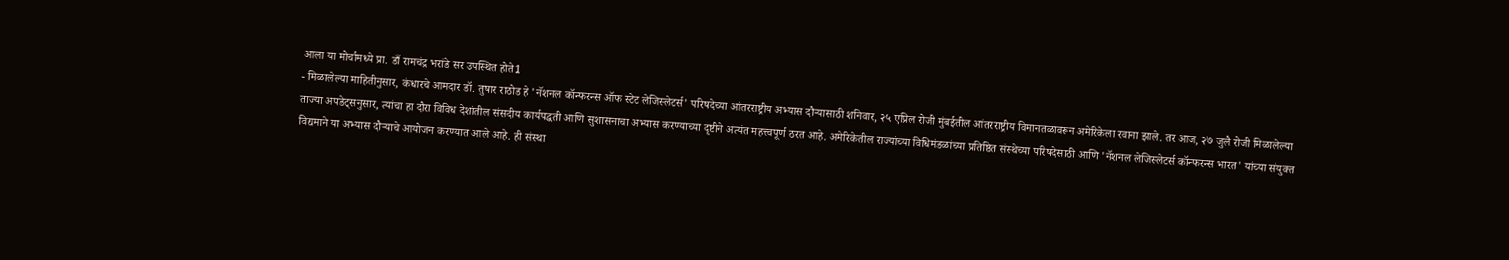आला या मोर्चामध्ये प्रा. डाँ रामचंद्र भरांडे सर उपस्थित होते1
- मिळालेल्या माहितीनुसार, कंधारचे आमदार डॉ. तुषार राठोड हे 'नॅशनल कॉन्फरन्स ऑफ स्टेट लेजिस्लेटर्स' परिषदेच्या आंतरराष्ट्रीय अभ्यास दौऱ्यासाठी शनिवार, २५ एप्रिल रोजी मुंबईतील आंतरराष्ट्रीय विमानतळावरून अमेरिकेला रवाना झाले. तर आज, २७ जुलै रोजी मिळालेल्या ताज्या अपडेट्सनुसार, त्यांचा हा दौरा विविध देशांतील संसदीय कार्यपद्धती आणि सुशासनाचा अभ्यास करण्याच्या दृष्टीने अत्यंत महत्त्वपूर्ण ठरत आहे. अमेरिकेतील राज्यांच्या विधिमंडळांच्या प्रतिष्ठित संस्थेच्या परिषदेसाठी आणि 'नॅशनल लेजिस्लेटर्स कॉन्फरन्स भारत' यांच्या संयुक्त विद्यमाने या अभ्यास दौऱ्याचे आयोजन करण्यात आले आहे. ही संस्था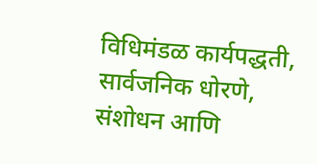विधिमंडळ कार्यपद्धती, सार्वजनिक धोरणे, संशोधन आणि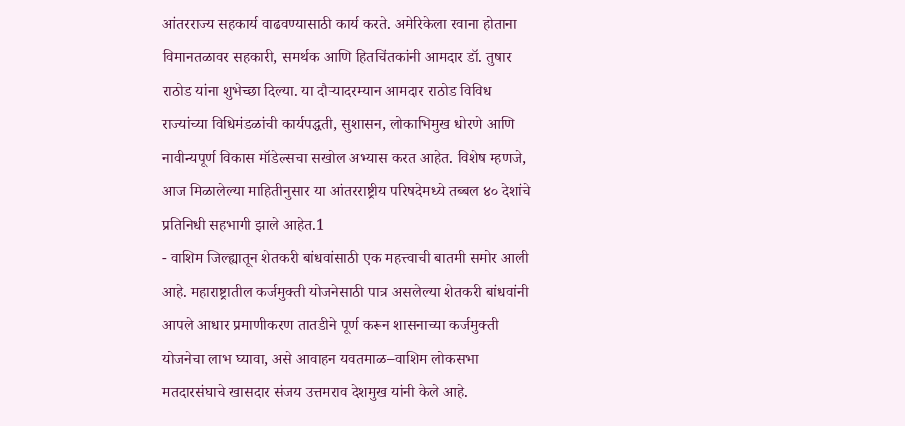आंतरराज्य सहकार्य वाढवण्यासाठी कार्य करते. अमेरिकेला रवाना होताना विमानतळावर सहकारी, समर्थक आणि हितचिंतकांनी आमदार डॉ. तुषार राठोड यांना शुभेच्छा दिल्या. या दौऱ्यादरम्यान आमदार राठोड विविध राज्यांच्या विधिमंडळांची कार्यपद्धती, सुशासन, लोकाभिमुख धोरणे आणि नावीन्यपूर्ण विकास मॉडेल्सचा सखोल अभ्यास करत आहेत. विशेष म्हणजे, आज मिळालेल्या माहितीनुसार या आंतरराष्ट्रीय परिषदेमध्ये तब्बल ४० देशांचे प्रतिनिधी सहभागी झाले आहेत.1
- वाशिम जिल्ह्यातून शेतकरी बांधवांसाठी एक महत्त्वाची बातमी समोर आली आहे. महाराष्ट्रातील कर्जमुक्ती योजनेसाठी पात्र असलेल्या शेतकरी बांधवांनी आपले आधार प्रमाणीकरण तातडीने पूर्ण करून शासनाच्या कर्जमुक्ती योजनेचा लाभ घ्यावा, असे आवाहन यवतमाळ–वाशिम लोकसभा मतदारसंघाचे खासदार संजय उत्तमराव देशमुख यांनी केले आहे.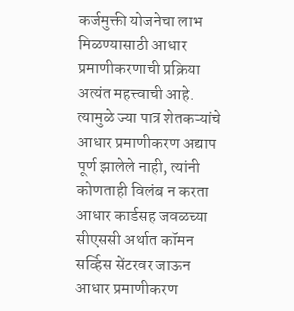कर्जमुक्ती योजनेचा लाभ मिळण्यासाठी आधार प्रमाणीकरणाची प्रक्रिया अत्यंत महत्त्वाची आहे. त्यामुळे ज्या पात्र शेतकऱ्यांचे आधार प्रमाणीकरण अद्याप पूर्ण झालेले नाही, त्यांनी कोणताही विलंब न करता आधार कार्डसह जवळच्या सीएससी अर्थात कॉमन सर्व्हिस सेंटरवर जाऊन आधार प्रमाणीकरण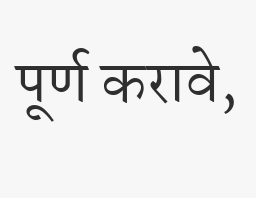पूर्ण करावे,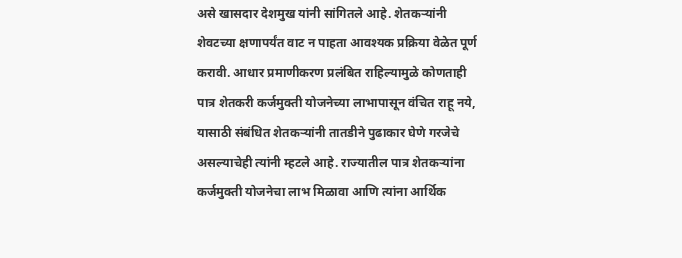असे खासदार देशमुख यांनी सांगितले आहे. शेतकऱ्यांनी शेवटच्या क्षणापर्यंत वाट न पाहता आवश्यक प्रक्रिया वेळेत पूर्ण करावी. आधार प्रमाणीकरण प्रलंबित राहिल्यामुळे कोणताही पात्र शेतकरी कर्जमुक्ती योजनेच्या लाभापासून वंचित राहू नये, यासाठी संबंधित शेतकऱ्यांनी तातडीने पुढाकार घेणे गरजेचे असल्याचेही त्यांनी म्हटले आहे. राज्यातील पात्र शेतकऱ्यांना कर्जमुक्ती योजनेचा लाभ मिळावा आणि त्यांना आर्थिक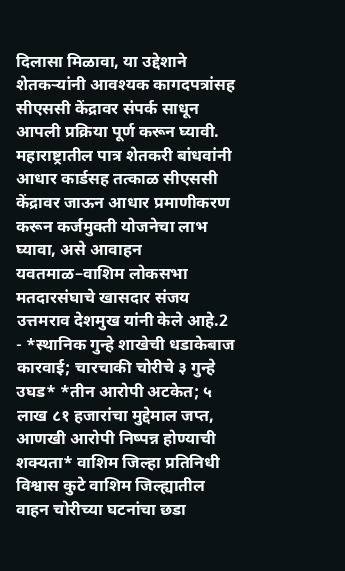दिलासा मिळावा, या उद्देशाने शेतकऱ्यांनी आवश्यक कागदपत्रांसह सीएससी केंद्रावर संपर्क साधून आपली प्रक्रिया पूर्ण करून घ्यावी. महाराष्ट्रातील पात्र शेतकरी बांधवांनी आधार कार्डसह तत्काळ सीएससी केंद्रावर जाऊन आधार प्रमाणीकरण करून कर्जमुक्ती योजनेचा लाभ घ्यावा, असे आवाहन यवतमाळ–वाशिम लोकसभा मतदारसंघाचे खासदार संजय उत्तमराव देशमुख यांनी केले आहे.2
- *स्थानिक गुन्हे शाखेची धडाकेबाज कारवाई; चारचाकी चोरीचे ३ गुन्हे उघड* *तीन आरोपी अटकेत; ५ लाख ८१ हजारांचा मुद्देमाल जप्त, आणखी आरोपी निष्पन्न होण्याची शक्यता* वाशिम जिल्हा प्रतिनिधी विश्वास कुटे वाशिम जिल्ह्यातील वाहन चोरीच्या घटनांचा छडा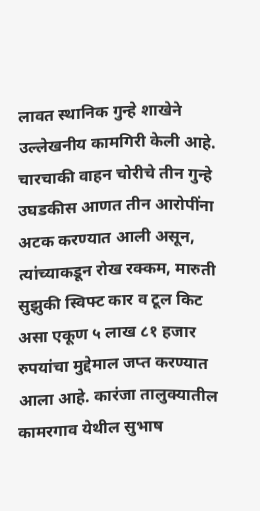लावत स्थानिक गुन्हे शाखेने उल्लेखनीय कामगिरी केली आहे. चारचाकी वाहन चोरीचे तीन गुन्हे उघडकीस आणत तीन आरोपींना अटक करण्यात आली असून, त्यांच्याकडून रोख रक्कम, मारुती सुझुकी स्विफ्ट कार व टूल किट असा एकूण ५ लाख ८१ हजार रुपयांचा मुद्देमाल जप्त करण्यात आला आहे. कारंजा तालुक्यातील कामरगाव येथील सुभाष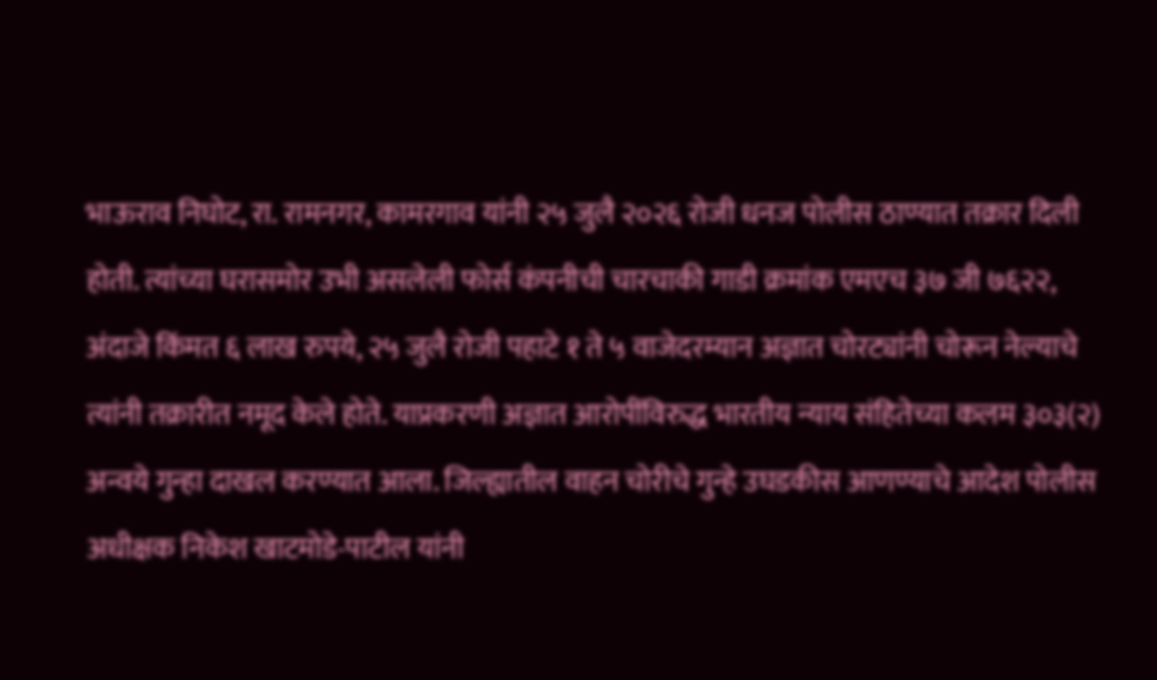भाऊराव निघोट, रा. रामनगर, कामरगाव यांनी २५ जुलै २०२६ रोजी धनज पोलीस ठाण्यात तक्रार दिली होती. त्यांच्या घरासमोर उभी असलेली फोर्स कंपनीची चारचाकी गाडी क्रमांक एमएच ३७ जी ७६२२, अंदाजे किंमत ६ लाख रुपये, २५ जुलै रोजी पहाटे १ ते ५ वाजेदरम्यान अज्ञात चोरट्यांनी चोरून नेल्याचे त्यांनी तक्रारीत नमूद केले होते. याप्रकरणी अज्ञात आरोपींविरुद्ध भारतीय न्याय संहितेच्या कलम ३०३(२) अन्वये गुन्हा दाखल करण्यात आला. जिल्ह्यातील वाहन चोरीचे गुन्हे उघडकीस आणण्याचे आदेश पोलीस अधीक्षक निकेश खाटमोडे-पाटील यांनी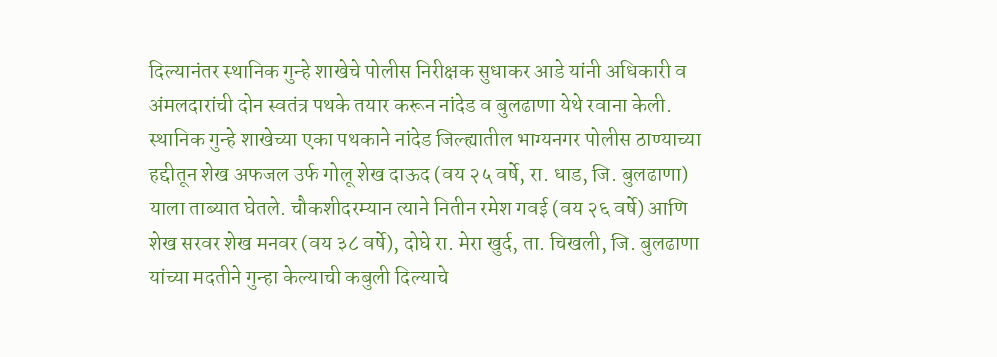दिल्यानंतर स्थानिक गुन्हे शाखेचे पोलीस निरीक्षक सुधाकर आडे यांनी अधिकारी व अंमलदारांची दोन स्वतंत्र पथके तयार करून नांदेड व बुलढाणा येथे रवाना केली. स्थानिक गुन्हे शाखेच्या एका पथकाने नांदेड जिल्ह्यातील भाग्यनगर पोलीस ठाण्याच्या हद्दीतून शेख अफजल उर्फ गोलू शेख दाऊद (वय २५ वर्षे, रा. धाड, जि. बुलढाणा) याला ताब्यात घेतले. चौकशीदरम्यान त्याने नितीन रमेश गवई (वय २६ वर्षे) आणि शेख सरवर शेख मनवर (वय ३८ वर्षे), दोघे रा. मेरा खुर्द, ता. चिखली, जि. बुलढाणा यांच्या मदतीने गुन्हा केल्याची कबुली दिल्याचे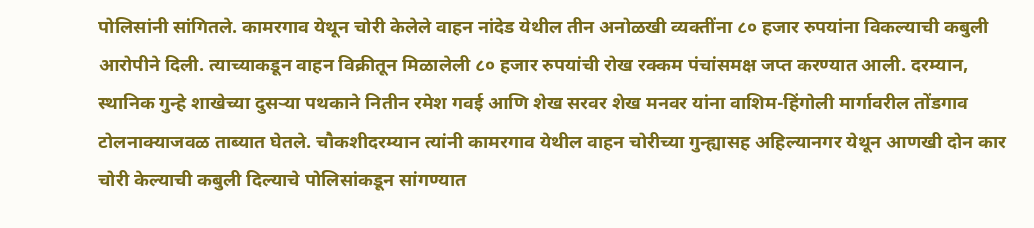पोलिसांनी सांगितले. कामरगाव येथून चोरी केलेले वाहन नांदेड येथील तीन अनोळखी व्यक्तींना ८० हजार रुपयांना विकल्याची कबुली आरोपीने दिली. त्याच्याकडून वाहन विक्रीतून मिळालेली ८० हजार रुपयांची रोख रक्कम पंचांसमक्ष जप्त करण्यात आली. दरम्यान, स्थानिक गुन्हे शाखेच्या दुसऱ्या पथकाने नितीन रमेश गवई आणि शेख सरवर शेख मनवर यांना वाशिम-हिंगोली मार्गावरील तोंडगाव टोलनाक्याजवळ ताब्यात घेतले. चौकशीदरम्यान त्यांनी कामरगाव येथील वाहन चोरीच्या गुन्ह्यासह अहिल्यानगर येथून आणखी दोन कार चोरी केल्याची कबुली दिल्याचे पोलिसांकडून सांगण्यात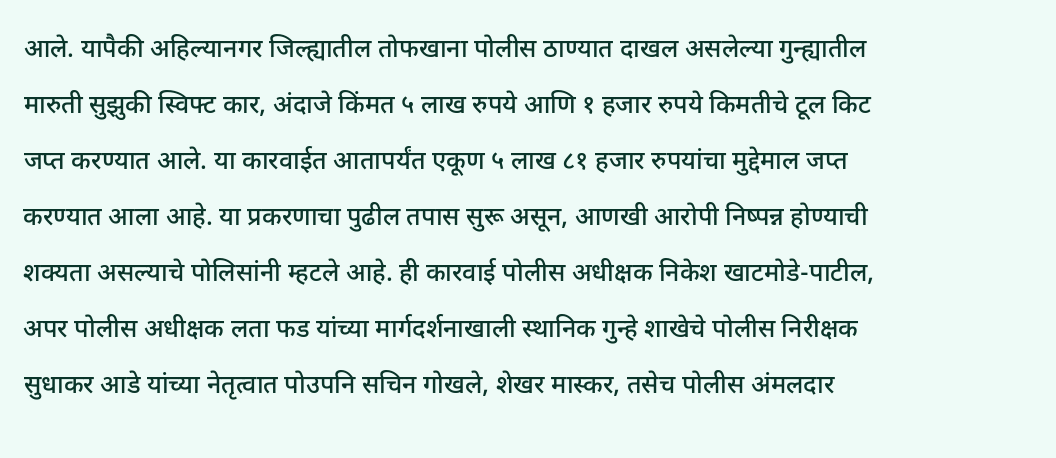आले. यापैकी अहिल्यानगर जिल्ह्यातील तोफखाना पोलीस ठाण्यात दाखल असलेल्या गुन्ह्यातील मारुती सुझुकी स्विफ्ट कार, अंदाजे किंमत ५ लाख रुपये आणि १ हजार रुपये किमतीचे टूल किट जप्त करण्यात आले. या कारवाईत आतापर्यंत एकूण ५ लाख ८१ हजार रुपयांचा मुद्देमाल जप्त करण्यात आला आहे. या प्रकरणाचा पुढील तपास सुरू असून, आणखी आरोपी निष्पन्न होण्याची शक्यता असल्याचे पोलिसांनी म्हटले आहे. ही कारवाई पोलीस अधीक्षक निकेश खाटमोडे-पाटील, अपर पोलीस अधीक्षक लता फड यांच्या मार्गदर्शनाखाली स्थानिक गुन्हे शाखेचे पोलीस निरीक्षक सुधाकर आडे यांच्या नेतृत्वात पोउपनि सचिन गोखले, शेखर मास्कर, तसेच पोलीस अंमलदार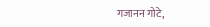गजानन गोटे,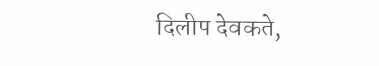दिलीप देवकते,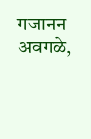गजानन अवगळे,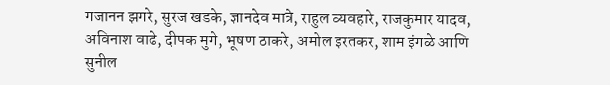गजानन झगरे, सुरज खडके, ज्ञानदेव मात्रे, राहुल व्यवहारे, राजकुमार यादव, अविनाश वाढे, दीपक मुगे, भूषण ठाकरे, अमोल इरतकर, शाम इंगळे आणि सुनील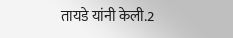तायडे यांनी केली.2